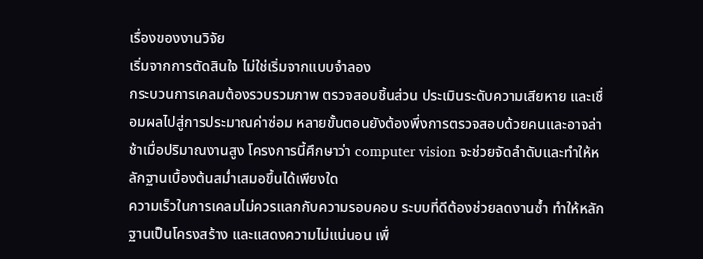เรื่องของงานวิจัย
เริ่มจากการตัดสินใจ ไม่ใช่เริ่มจากแบบจำลอง
กระบวนการเคลมต้องรวบรวมภาพ ตรวจสอบชิ้นส่วน ประเมินระดับความเสียหาย และเชื่อมผลไปสู่การประมาณค่าซ่อม หลายขั้นตอนยังต้องพึ่งการตรวจสอบด้วยคนและอาจล่าช้าเมื่อปริมาณงานสูง โครงการนี้ศึกษาว่า computer vision จะช่วยจัดลำดับและทำให้หลักฐานเบื้องต้นสม่ำเสมอขึ้นได้เพียงใด
ความเร็วในการเคลมไม่ควรแลกกับความรอบคอบ ระบบที่ดีต้องช่วยลดงานซ้ำ ทำให้หลักฐานเป็นโครงสร้าง และแสดงความไม่แน่นอน เพื่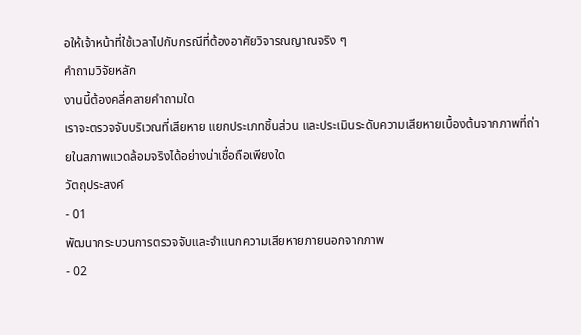อให้เจ้าหน้าที่ใช้เวลาไปกับกรณีที่ต้องอาศัยวิจารณญาณจริง ๆ
คำถามวิจัยหลัก
งานนี้ต้องคลี่คลายคำถามใด
เราจะตรวจจับบริเวณที่เสียหาย แยกประเภทชิ้นส่วน และประเมินระดับความเสียหายเบื้องต้นจากภาพที่ถ่ายในสภาพแวดล้อมจริงได้อย่างน่าเชื่อถือเพียงใด
วัตถุประสงค์
- 01
พัฒนากระบวนการตรวจจับและจำแนกความเสียหายภายนอกจากภาพ
- 02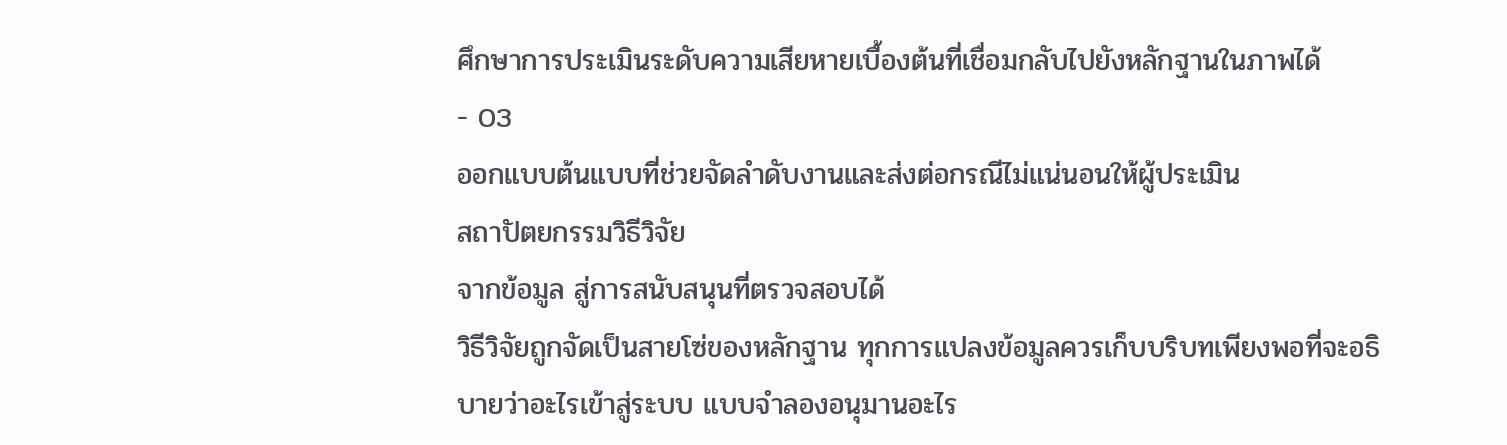ศึกษาการประเมินระดับความเสียหายเบื้องต้นที่เชื่อมกลับไปยังหลักฐานในภาพได้
- 03
ออกแบบต้นแบบที่ช่วยจัดลำดับงานและส่งต่อกรณีไม่แน่นอนให้ผู้ประเมิน
สถาปัตยกรรมวิธีวิจัย
จากข้อมูล สู่การสนับสนุนที่ตรวจสอบได้
วิธีวิจัยถูกจัดเป็นสายโซ่ของหลักฐาน ทุกการแปลงข้อมูลควรเก็บบริบทเพียงพอที่จะอธิบายว่าอะไรเข้าสู่ระบบ แบบจำลองอนุมานอะไร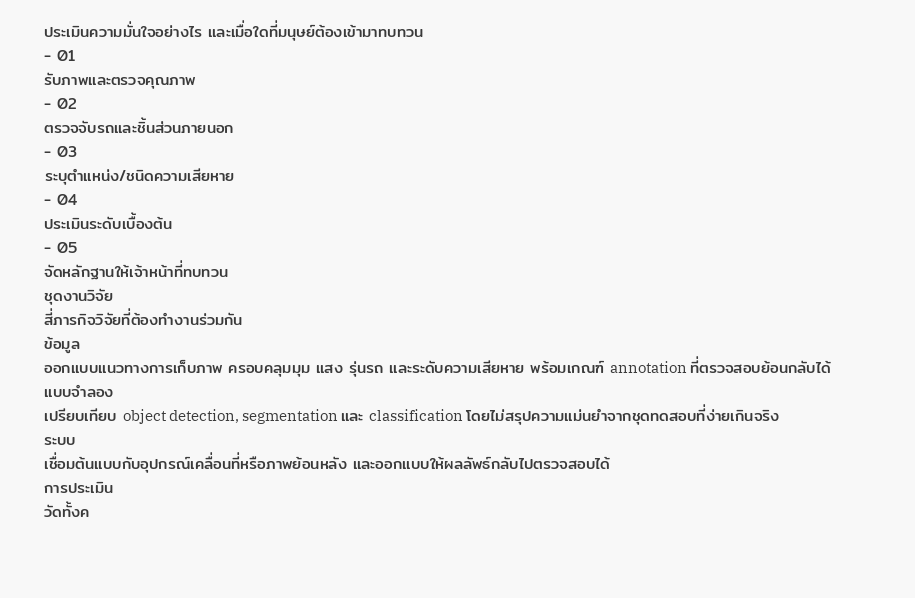ประเมินความมั่นใจอย่างไร และเมื่อใดที่มนุษย์ต้องเข้ามาทบทวน
- 01
รับภาพและตรวจคุณภาพ
- 02
ตรวจจับรถและชิ้นส่วนภายนอก
- 03
ระบุตำแหน่ง/ชนิดความเสียหาย
- 04
ประเมินระดับเบื้องต้น
- 05
จัดหลักฐานให้เจ้าหน้าที่ทบทวน
ชุดงานวิจัย
สี่ภารกิจวิจัยที่ต้องทำงานร่วมกัน
ข้อมูล
ออกแบบแนวทางการเก็บภาพ ครอบคลุมมุม แสง รุ่นรถ และระดับความเสียหาย พร้อมเกณฑ์ annotation ที่ตรวจสอบย้อนกลับได้
แบบจำลอง
เปรียบเทียบ object detection, segmentation และ classification โดยไม่สรุปความแม่นยำจากชุดทดสอบที่ง่ายเกินจริง
ระบบ
เชื่อมต้นแบบกับอุปกรณ์เคลื่อนที่หรือภาพย้อนหลัง และออกแบบให้ผลลัพธ์กลับไปตรวจสอบได้
การประเมิน
วัดทั้งค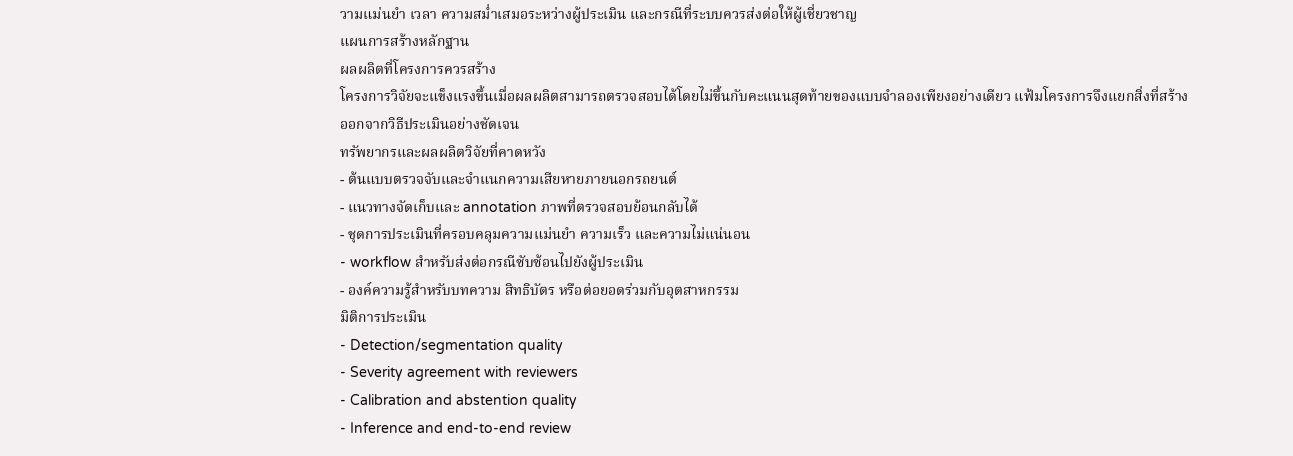วามแม่นยำ เวลา ความสม่ำเสมอระหว่างผู้ประเมิน และกรณีที่ระบบควรส่งต่อให้ผู้เชี่ยวชาญ
แผนการสร้างหลักฐาน
ผลผลิตที่โครงการควรสร้าง
โครงการวิจัยจะแข็งแรงขึ้นเมื่อผลผลิตสามารถตรวจสอบได้โดยไม่ขึ้นกับคะแนนสุดท้ายของแบบจำลองเพียงอย่างเดียว แฟ้มโครงการจึงแยกสิ่งที่สร้างออกจากวิธีประเมินอย่างชัดเจน
ทรัพยากรและผลผลิตวิจัยที่คาดหวัง
- ต้นแบบตรวจจับและจำแนกความเสียหายภายนอกรถยนต์
- แนวทางจัดเก็บและ annotation ภาพที่ตรวจสอบย้อนกลับได้
- ชุดการประเมินที่ครอบคลุมความแม่นยำ ความเร็ว และความไม่แน่นอน
- workflow สำหรับส่งต่อกรณีซับซ้อนไปยังผู้ประเมิน
- องค์ความรู้สำหรับบทความ สิทธิบัตร หรือต่อยอดร่วมกับอุตสาหกรรม
มิติการประเมิน
- Detection/segmentation quality
- Severity agreement with reviewers
- Calibration and abstention quality
- Inference and end-to-end review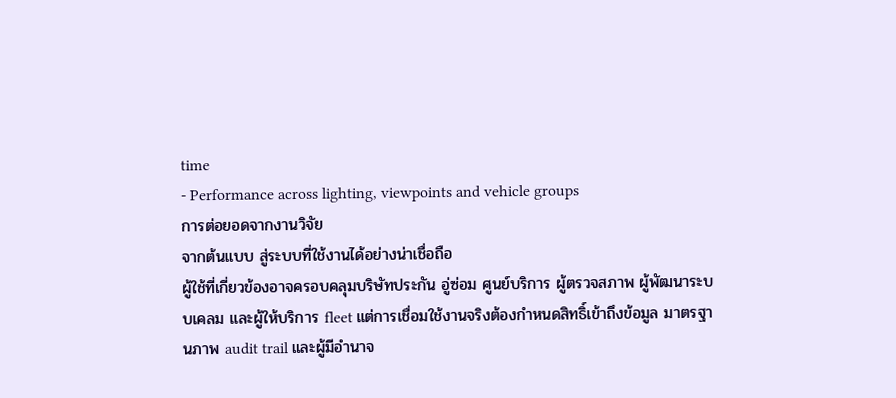time
- Performance across lighting, viewpoints and vehicle groups
การต่อยอดจากงานวิจัย
จากต้นแบบ สู่ระบบที่ใช้งานได้อย่างน่าเชื่อถือ
ผู้ใช้ที่เกี่ยวข้องอาจครอบคลุมบริษัทประกัน อู่ซ่อม ศูนย์บริการ ผู้ตรวจสภาพ ผู้พัฒนาระบบเคลม และผู้ให้บริการ fleet แต่การเชื่อมใช้งานจริงต้องกำหนดสิทธิ์เข้าถึงข้อมูล มาตรฐานภาพ audit trail และผู้มีอำนาจ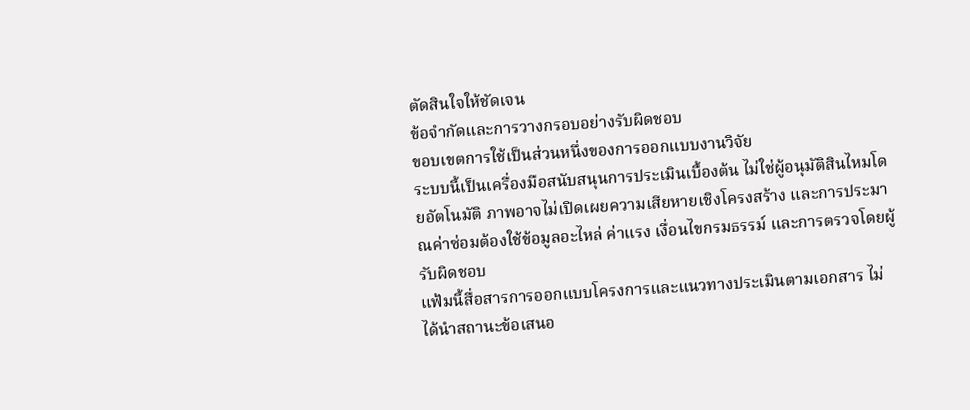ตัดสินใจให้ชัดเจน
ข้อจำกัดและการวางกรอบอย่างรับผิดชอบ
ขอบเขตการใช้เป็นส่วนหนึ่งของการออกแบบงานวิจัย
ระบบนี้เป็นเครื่องมือสนับสนุนการประเมินเบื้องต้น ไม่ใช่ผู้อนุมัติสินไหมโดยอัตโนมัติ ภาพอาจไม่เปิดเผยความเสียหายเชิงโครงสร้าง และการประมาณค่าซ่อมต้องใช้ข้อมูลอะไหล่ ค่าแรง เงื่อนไขกรมธรรม์ และการตรวจโดยผู้รับผิดชอบ
แฟ้มนี้สื่อสารการออกแบบโครงการและแนวทางประเมินตามเอกสาร ไม่ได้นำสถานะข้อเสนอ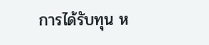การได้รับทุน ห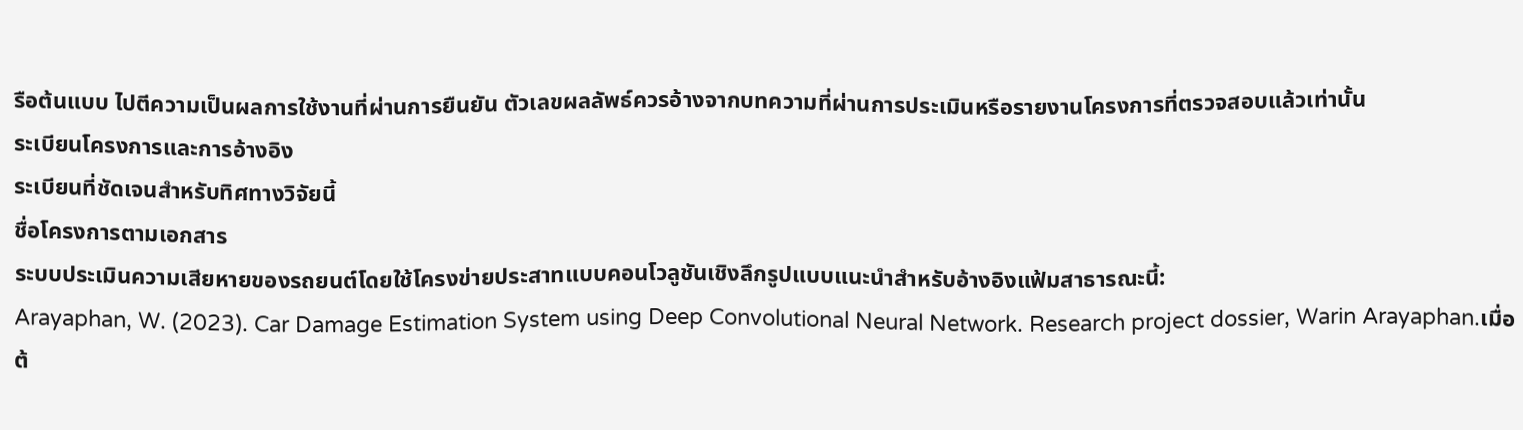รือต้นแบบ ไปตีความเป็นผลการใช้งานที่ผ่านการยืนยัน ตัวเลขผลลัพธ์ควรอ้างจากบทความที่ผ่านการประเมินหรือรายงานโครงการที่ตรวจสอบแล้วเท่านั้น
ระเบียนโครงการและการอ้างอิง
ระเบียนที่ชัดเจนสำหรับทิศทางวิจัยนี้
ชื่อโครงการตามเอกสาร
ระบบประเมินความเสียหายของรถยนต์โดยใช้โครงข่ายประสาทแบบคอนโวลูชันเชิงลึกรูปแบบแนะนำสำหรับอ้างอิงแฟ้มสาธารณะนี้:
Arayaphan, W. (2023). Car Damage Estimation System using Deep Convolutional Neural Network. Research project dossier, Warin Arayaphan.เมื่อต้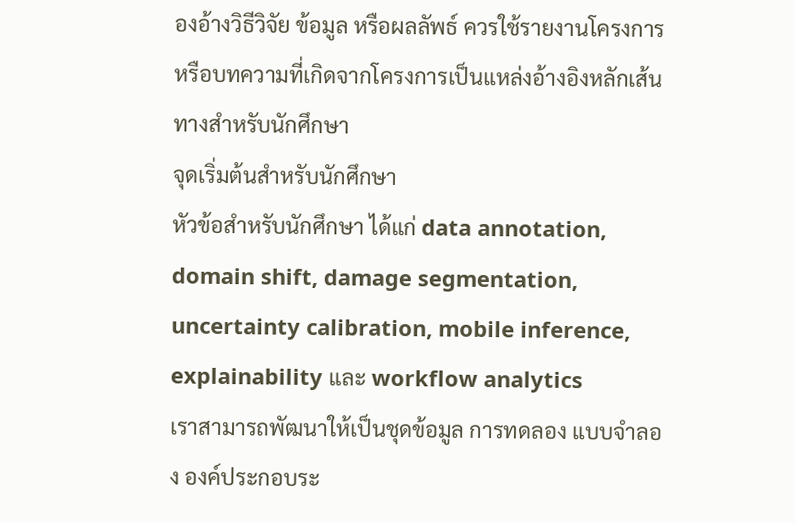องอ้างวิธีวิจัย ข้อมูล หรือผลลัพธ์ ควรใช้รายงานโครงการหรือบทความที่เกิดจากโครงการเป็นแหล่งอ้างอิงหลักเส้นทางสำหรับนักศึกษา
จุดเริ่มต้นสำหรับนักศึกษา
หัวข้อสำหรับนักศึกษา ได้แก่ data annotation, domain shift, damage segmentation, uncertainty calibration, mobile inference, explainability และ workflow analytics
เราสามารถพัฒนาให้เป็นชุดข้อมูล การทดลอง แบบจำลอง องค์ประกอบระ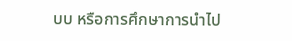บบ หรือการศึกษาการนำไป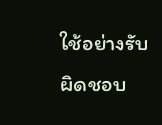ใช้อย่างรับผิดชอบ